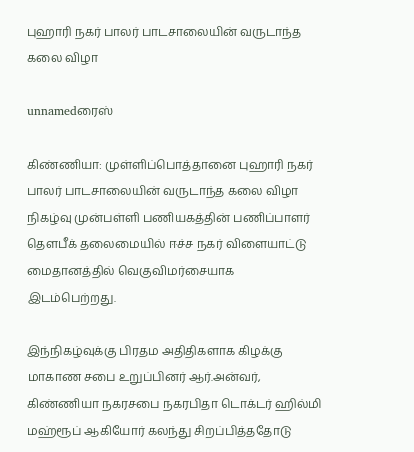புஹாரி நகர் பாலர் பாடசாலையின் வருடாந்த கலை விழா

unnamedரைஸ்

கிண்ணியா: முள்ளிப்பொத்தானை புஹாரி நகர் பாலர் பாடசாலையின் வருடாந்த கலை விழா நிகழ்வு முன்பள்ளி பணியகத்தின் பணிப்பாளர் தௌபீக் தலைமையில் ஈச்ச நகர் விளையாட்டு மைதானத்தில் வெகுவிமர்சையாக இடம்பெற்றது.

இந்நிகழ்வுக்கு பிரதம அதிதிகளாக கிழக்கு மாகாண சபை உறுப்பினர் ஆர்.அன்வர், கிண்ணியா நகரசபை நகரபிதா டொக்டர் ஹில்மி மஹ்ரூப் ஆகியோர் கலந்து சிறப்பித்ததோடு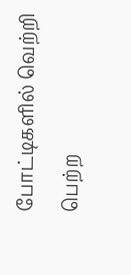போட்டிகளில் வெற்றி பெற்ற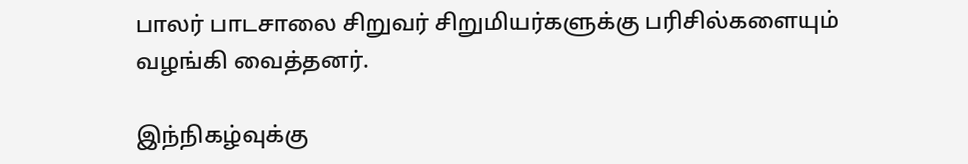பாலர் பாடசாலை சிறுவர் சிறுமியர்களுக்கு பரிசில்களையும் வழங்கி வைத்தனர்.

இந்நிகழ்வுக்கு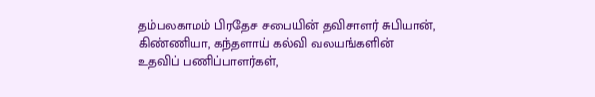தம்பலகாமம் பிரதேச சபையின் தவிசாளர் சுபியான், கிண்ணியா, கந்தளாய் கல்வி வலயங்களின் உதவிப் பணிப்பாளர்கள்,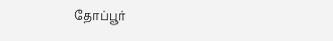தோப்பூர்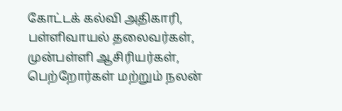கோட்டக் கல்வி அதிகாரி, பள்ளிவாயல் தலைவர்கள், முன்பள்ளி ஆசிரியர்கள், பெற்றோர்கள் மற்றும் நலன்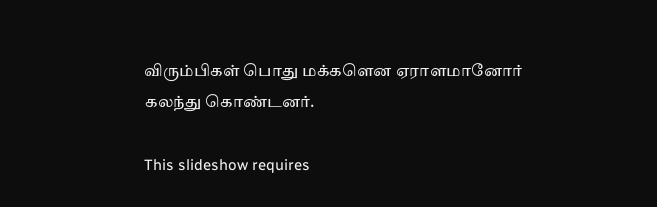விரும்பிகள் பொது மக்களென ஏராளமானோர் கலந்து கொண்டனர்.

This slideshow requires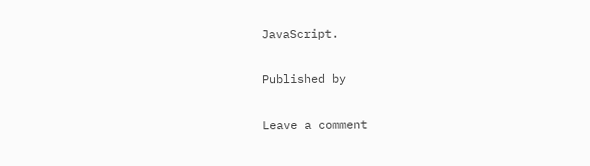JavaScript.

Published by

Leave a comment